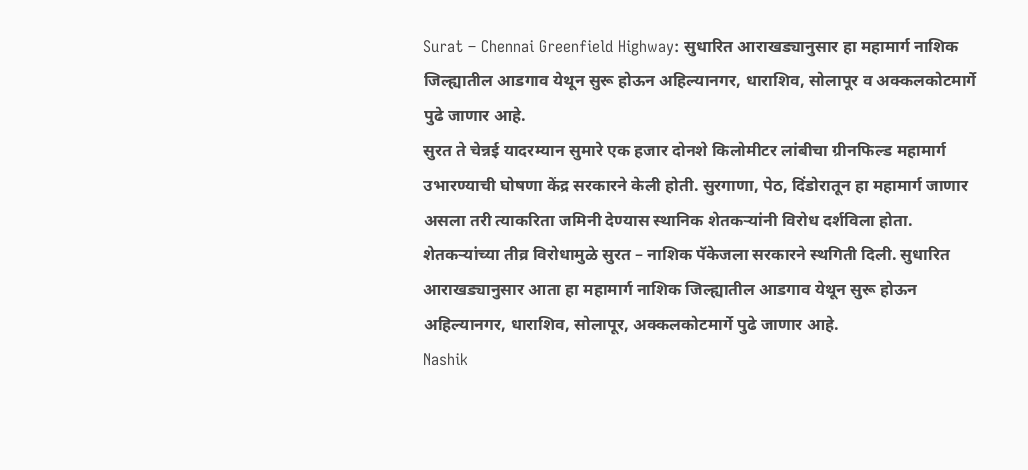Surat – Chennai Greenfield Highway: सुधारित आराखड्यानुसार हा महामार्ग नाशिक जिल्ह्यातील आडगाव येथून सुरू होऊन अहिल्यानगर, धाराशिव, सोलापूर व अक्कलकोटमार्गे पुढे जाणार आहे.
सुरत ते चेन्नई यादरम्यान सुमारे एक हजार दोनशे किलोमीटर लांबीचा ग्रीनफिल्ड महामार्ग उभारण्याची घोषणा केंद्र सरकारने केली होती. सुरगाणा, पेठ, दिंडोरातून हा महामार्ग जाणार असला तरी त्याकरिता जमिनी देण्यास स्थानिक शेतकऱ्यांनी विरोध दर्शविला होता. शेतकऱ्यांच्या तीव्र विरोधामुळे सुरत – नाशिक पॅकेजला सरकारने स्थगिती दिली. सुधारित आराखड्यानुसार आता हा महामार्ग नाशिक जिल्ह्यातील आडगाव येथून सुरू होऊन अहिल्यानगर, धाराशिव, सोलापूर, अक्कलकोटमार्गे पुढे जाणार आहे.
Nashik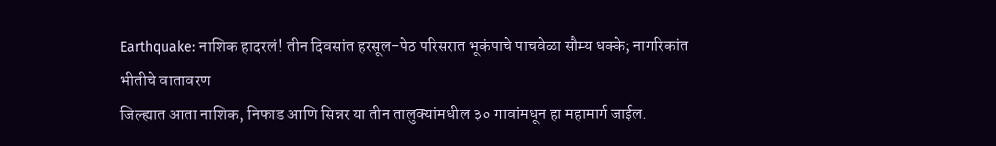Earthquake: नाशिक हादरलं! तीन दिवसांत हरसूल-पेठ परिसरात भूकंपाचे पाचवेळा सौम्य धक्के; नागरिकांत भीतीचे वातावरण
जिल्ह्यात आता नाशिक, निफाड आणि सिन्नर या तीन तालुक्यांमधील ३० गावांमधून हा महामार्ग जाईल.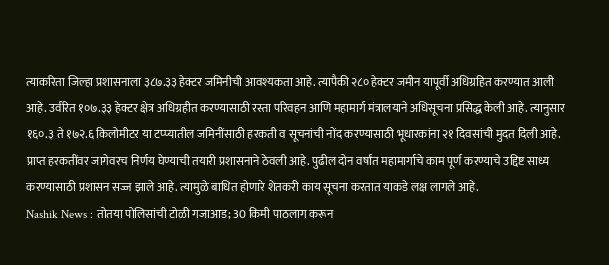त्याकरिता जिल्हा प्रशासनाला ३८७.३३ हेक्टर जमिनीची आवश्यकता आहे. त्यापैकी २८० हेक्टर जमीन यापूर्वी अधिग्रहित करण्यात आली आहे. उर्वरित १०७.३३ हेक्टर क्षेत्र अधिग्रहीत करण्यासाठी रस्ता परिवहन आणि महामार्ग मंत्रालयाने अधिसूचना प्रसिद्ध केली आहे. त्यानुसार १६०.३ ते १७२.६ किलोमीटर या टप्प्यातील जमिनींसाठी हरकती व सूचनांची नोंद करण्यासाठी भूधारकांना २१ दिवसांची मुदत दिली आहे. प्राप्त हरकतींवर जागेवरच निर्णय घेण्याची तयारी प्रशासनाने ठेवली आहे. पुढील दोन वर्षांत महामार्गाचे काम पूर्ण करण्याचे उद्दिष्ट साध्य करण्यासाठी प्रशासन सज्ज झाले आहे. त्यामुळे बाधित होणारे शेतकरी काय सूचना करतात याकडे लक्ष लागले आहे.
Nashik News : तोतया पोलिसांची टोळी गजाआड; 30 किमी पाठलाग करून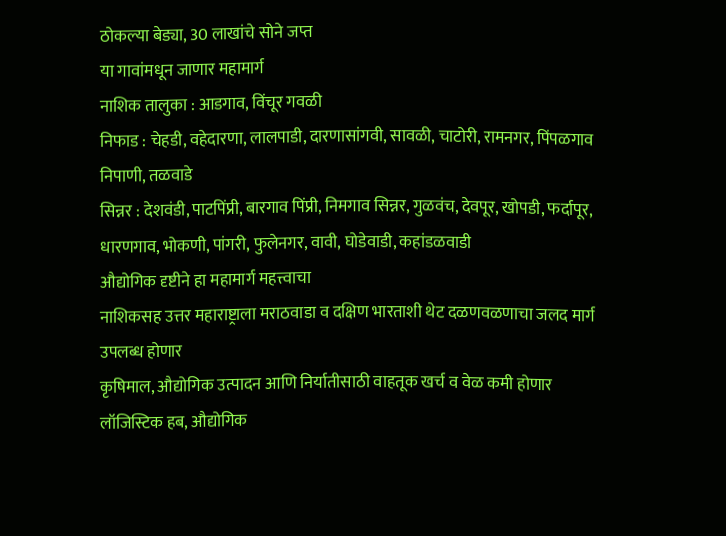ठोकल्या बेड्या, 30 लाखांचे सोने जप्त
या गावांमधून जाणार महामार्ग
नाशिक तालुका : आडगाव, विंचूर गवळी
निफाड : चेहडी, वहेदारणा, लालपाडी, दारणासांगवी, सावळी, चाटोरी, रामनगर, पिंपळगाव निपाणी, तळवाडे
सिन्नर : देशवंडी, पाटपिंप्री, बारगाव पिंप्री, निमगाव सिन्नर, गुळवंच, देवपूर, खोपडी, फर्दापूर, धारणगाव, भोकणी, पांगरी, फुलेनगर, वावी, घोडेवाडी, कहांडळवाडी
औद्योगिक दृष्टीने हा महामार्ग महत्त्वाचा
नाशिकसह उत्तर महाराष्ट्राला मराठवाडा व दक्षिण भारताशी थेट दळणवळणाचा जलद मार्ग उपलब्ध होणार
कृषिमाल, औद्योगिक उत्पादन आणि निर्यातीसाठी वाहतूक खर्च व वेळ कमी होणार
लॉजिस्टिक हब, औद्योगिक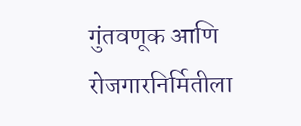गुंतवणूक आणि रोजगारनिर्मितीला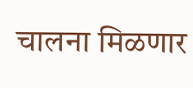चालना मिळणार